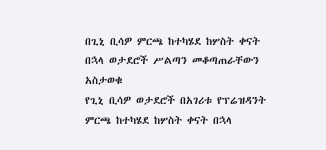በጊኒ ቢሳዎ ምርጫ ከተካሄደ ከሦስት ቀናት በኋላ ወታደሮች ሥልጣን መቆጣጠራቸውን አስታወቁ
የጊኒ ቢሳዎ ወታደሮች በአገሪቱ የፕሬዝዳንት ምርጫ ከተካሄደ ከሦስት ቀናት በኋላ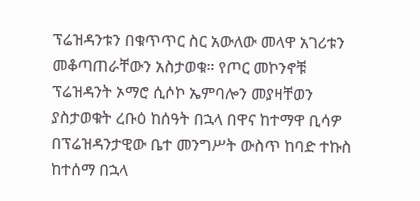ፕሬዝዳንቱን በቁጥጥር ስር አውለው መላዋ አገሪቱን መቆጣጠራቸውን አስታወቁ። የጦር መኮንኖቹ ፕሬዝዳንት ኦማሮ ሲሶኮ ኤምባሎን መያዛቸወን ያስታወቁት ረቡዕ ከሰዓት በኋላ በዋና ከተማዋ ቢሳዎ በፕሬዝዳንታዊው ቤተ መንግሥት ውስጥ ከባድ ተኩስ ከተሰማ በኋላ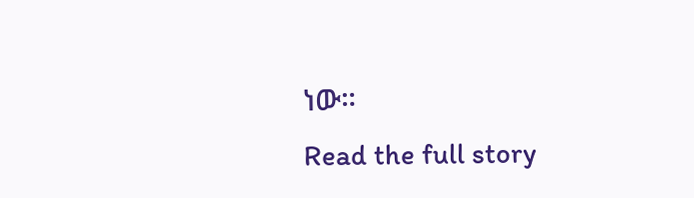ነው።
Read the full story